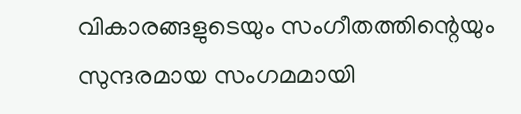വികാരങ്ങളുടെയും സംഗീതത്തിന്റെയും സുന്ദരമായ സംഗമമായി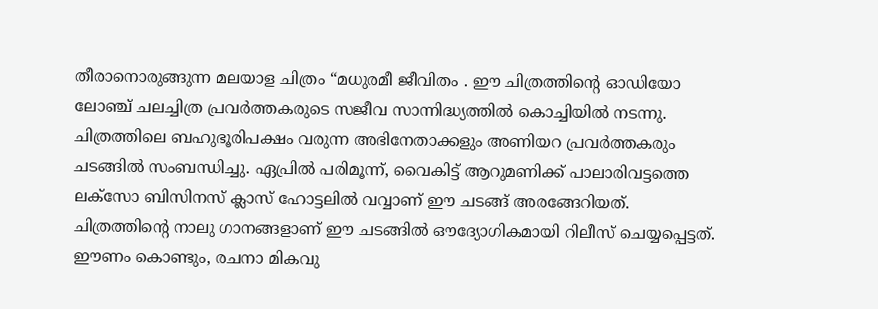തീരാനൊരുങ്ങുന്ന മലയാള ചിത്രം “മധുരമീ ജീവിതം . ഈ ചിത്രത്തിന്റെ ഓഡിയോ ലോഞ്ച് ചലച്ചിത്ര പ്രവർത്തകരുടെ സജീവ സാന്നിദ്ധ്യത്തിൽ കൊച്ചിയിൽ നടന്നു. ചിത്രത്തിലെ ബഹുഭൂരിപക്ഷം വരുന്ന അഭിനേതാക്കളും അണിയറ പ്രവർത്തകരും ചടങ്ങിൽ സംബന്ധിച്ചു. ഏപ്രിൽ പരിമൂന്ന്, വൈകിട്ട് ആറുമണിക്ക് പാലാരിവട്ടത്തെ ലക്സോ ബിസിനസ് ക്ലാസ് ഹോട്ടലിൽ വവ്വാണ് ഈ ചടങ്ങ് അരങ്ങേറിയത്.
ചിത്രത്തിന്റെ നാലു ഗാനങ്ങളാണ് ഈ ചടങ്ങിൽ ഔദ്യോഗികമായി റിലീസ് ചെയ്യപ്പെട്ടത്. ഈണം കൊണ്ടും, രചനാ മികവു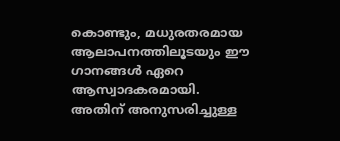കൊണ്ടും, മധുരതരമായ ആലാപനത്തിലൂടയും ഈ ഗാനങ്ങൾ ഏറെ ആസ്വാദകരമായി. അതിന് അനുസരിച്ചുള്ള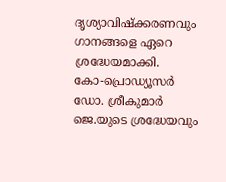ദൃശ്യാവിഷ്ക്കരണവും ഗാനങ്ങളെ ഏറെ ശ്രദ്ധേയമാക്കി.
കോ-പ്രൊഡ്യൂസർ ഡോ. ശ്രീകുമാർ ജെ.യുടെ ശ്രദ്ധേയവും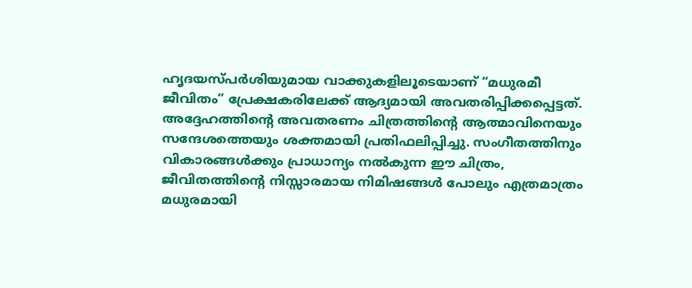ഹൃദയസ്പർശിയുമായ വാക്കുകളിലൂടെയാണ് “മധുരമീ ജീവിതം” പ്രേക്ഷകരിലേക്ക് ആദ്യമായി അവതരിപ്പിക്കപ്പെട്ടത്. അദ്ദേഹത്തിന്റെ അവതരണം ചിത്രത്തിന്റെ ആത്മാവിനെയും സന്ദേശത്തെയും ശക്തമായി പ്രതിഫലിപ്പിച്ചു. സംഗീതത്തിനും വികാരങ്ങൾക്കും പ്രാധാന്യം നൽകുന്ന ഈ ചിത്രം, ജീവിതത്തിന്റെ നിസ്സാരമായ നിമിഷങ്ങൾ പോലും എത്രമാത്രം മധുരമായി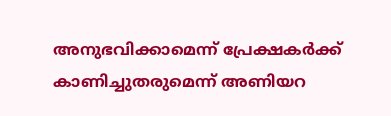അനുഭവിക്കാമെന്ന് പ്രേക്ഷകർക്ക് കാണിച്ചുതരുമെന്ന് അണിയറ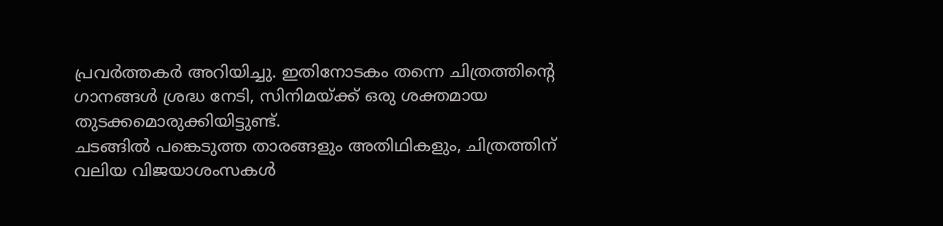പ്രവർത്തകർ അറിയിച്ചു. ഇതിനോടകം തന്നെ ചിത്രത്തിന്റെ ഗാനങ്ങൾ ശ്രദ്ധ നേടി, സിനിമയ്ക്ക് ഒരു ശക്തമായ തുടക്കമൊരുക്കിയിട്ടുണ്ട്.
ചടങ്ങിൽ പങ്കെടുത്ത താരങ്ങളും അതിഥികളും, ചിത്രത്തിന് വലിയ വിജയാശംസകൾ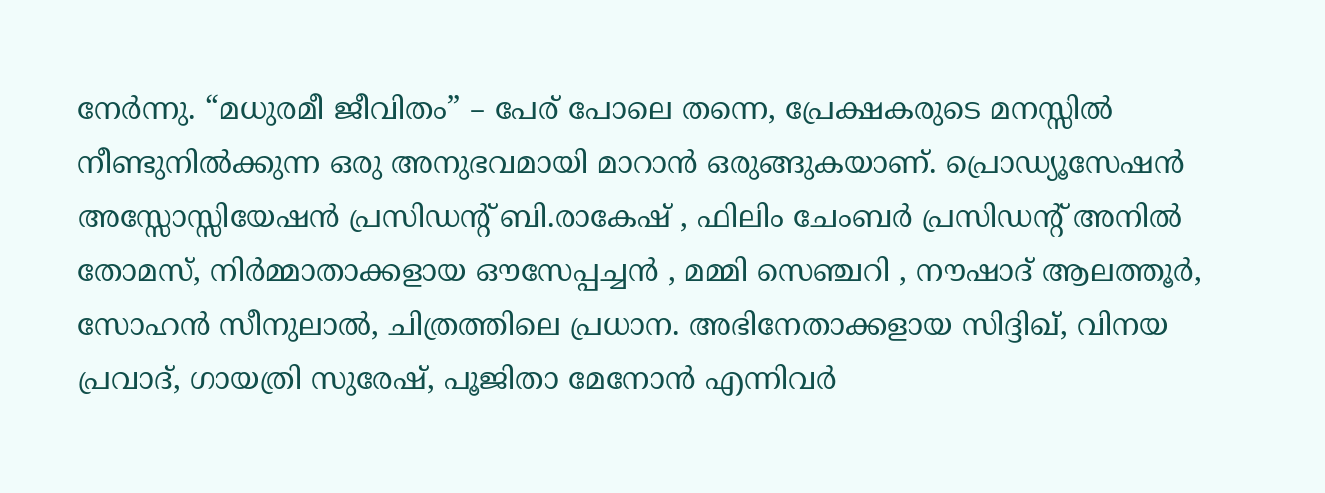നേർന്നു. “മധുരമീ ജീവിതം” – പേര് പോലെ തന്നെ, പ്രേക്ഷകരുടെ മനസ്സിൽ നീണ്ടുനിൽക്കുന്ന ഒരു അനുഭവമായി മാറാൻ ഒരുങ്ങുകയാണ്. പ്രൊഡ്യൂസേഷൻ അസ്സോസ്സിയേഷൻ പ്രസിഡന്റ് ബി.രാകേഷ് , ഫിലിം ചേംബർ പ്രസിഡന്റ് അനിൽ തോമസ്, നിർമ്മാതാക്കളായ ഔസേപ്പച്ചൻ , മമ്മി സെഞ്ചറി , നൗഷാദ് ആലത്തൂർ, സോഹൻ സീനുലാൽ, ചിത്രത്തിലെ പ്രധാന. അഭിനേതാക്കളായ സിദ്ദിഖ്, വിനയ പ്രവാദ്, ഗായത്രി സുരേഷ്, പൂജിതാ മേനോൻ എന്നിവർ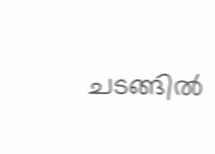ചടങ്ങിൽ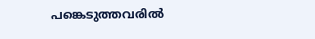പങ്കെടുത്തവരിൽ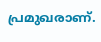പ്രമുഖരാണ്.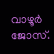വാഴൂർ ജോസ്.